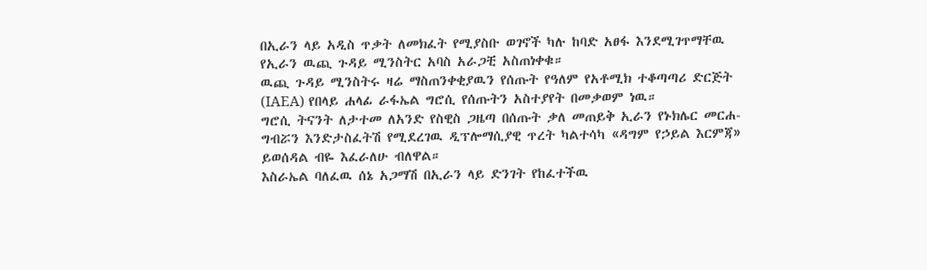በኢራን ላይ አዲስ ጥቃት ለመክፈት የሚያስቡ ወገኖች ካሉ ከባድ አፀፋ እንደሚገጥማቸዉ የኢራን ዉጪ ጉዳይ ሚንስትር አባስ አራጋቺ አስጠነቀቁ።
ዉጪ ጉዳይ ሚንስትሩ ዛሬ ማስጠንቀቂያዉን የሰጡት የዓለም የአቶሚክ ተቆጣጣሪ ድርጅት (IAEA) የበላይ ሐላፊ ራፋኤል ግሮሲ የሰጡትን አስተያየት በመቃወም ነዉ።
ግሮሲ ትናንት ለታተመ ለአንድ የስዊስ ጋዜጣ በሰጡት ቃለ መጠይቅ ኢራን የኑክሌር መርሐ-ግብሯን እንድታስፈትሽ የሚደረገዉ ዲፕሎማሲያዊ ጥረት ካልተሳካ «ዳግም የኃይል እርምጃ» ይወሰዳል ብዬ እፈራለሁ ብለዋል።
እስራኤል ባለፈዉ ሰኔ አጋማሽ በኢራን ላይ ድንገት የከፈተችዉ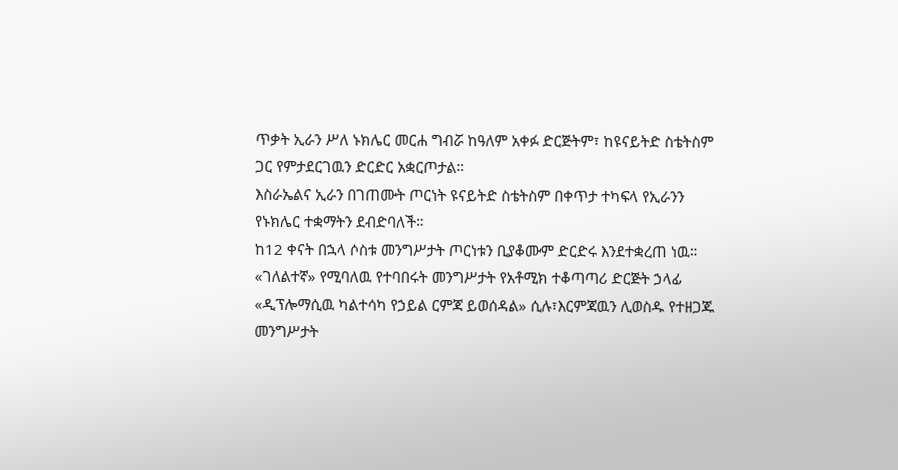ጥቃት ኢራን ሥለ ኑክሌር መርሐ ግብሯ ከዓለም አቀፉ ድርጅትም፣ ከዩናይትድ ስቴትስም ጋር የምታደርገዉን ድርድር አቋርጦታል።
እስራኤልና ኢራን በገጠሙት ጦርነት ዩናይትድ ስቴትስም በቀጥታ ተካፍላ የኢራንን የኑክሌር ተቋማትን ደብድባለች።
ከ12 ቀናት በኋላ ሶስቱ መንግሥታት ጦርነቱን ቢያቆሙም ድርድሩ እንደተቋረጠ ነዉ።
«ገለልተኛ» የሚባለዉ የተባበሩት መንግሥታት የአቶሚክ ተቆጣጣሪ ድርጅት ኃላፊ «ዲፕሎማሲዉ ካልተሳካ የኃይል ርምጃ ይወሰዳል» ሲሉ፣እርምጃዉን ሊወስዱ የተዘጋጁ መንግሥታት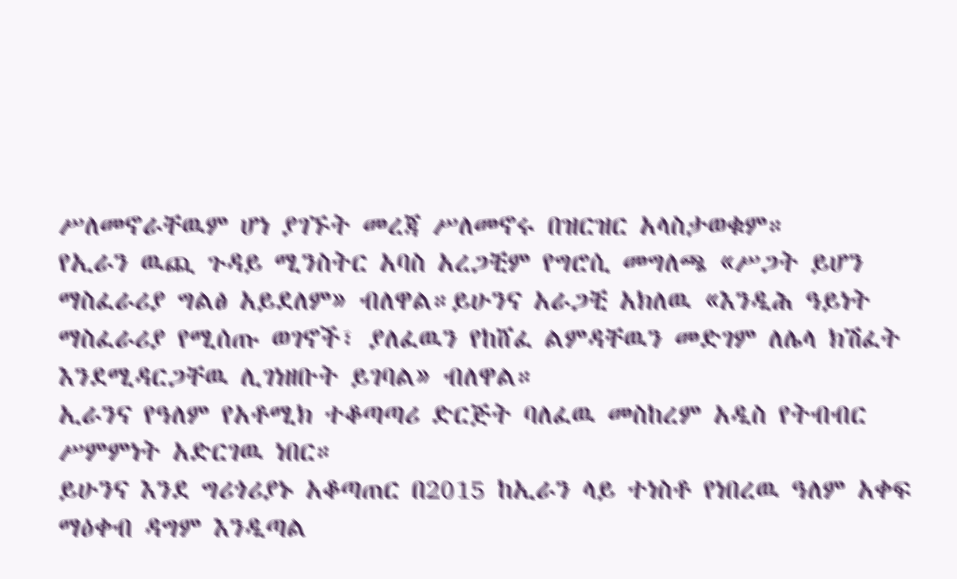ሥለመኖራቸዉም ሆነ ያገኙት መረጃ ሥለመኖሩ በዝርዝር አላስታወቁም።
የኢራን ዉጪ ጉዳይ ሚንስትር አባስ አረጋቺም የግሮሲ መግለጫ «ሥጋት ይሆን ማስፈራሪያ ግልፅ አይደለም» ብለዋል።ይሁንና አራጋቺ አክለዉ «እንዲሕ ዓይነት ማስፈራሪያ የሚሰጡ ወገኖች፣ ያለፈዉን የከሸፈ ልምዳቸዉን መድገም ለሌላ ክሽፈት እንደሚዳርጋቸዉ ሊገነዘቡት ይገባል» ብለዋል።
ኢራንና የዓለም የአቶሚክ ተቆጣጣሪ ድርጅት ባለፈዉ መስከረም አዲስ የትብብር ሥምምነት አድርገዉ ነበር።
ይሁንና እንደ ግሪጎሪያኑ አቆጣጠር በ2015 ከኢራን ላይ ተነስቶ የነበረዉ ዓለም አቀፍ ማዕቀብ ዳግም እንዲጣል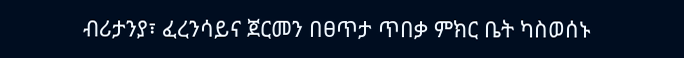ብሪታንያ፣ ፈረንሳይና ጀርመን በፀጥታ ጥበቃ ምክር ቤት ካስወሰኑ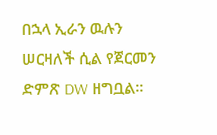በኋላ ኢራን ዉሉን ሠርዛለች ሲል የጀርመን ድምጽ DW ዘግቧል።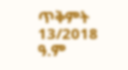ጥቅምት 13/2018 ዓ.ም